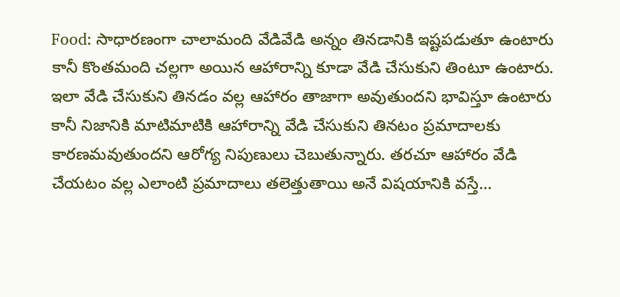Food: సాధారణంగా చాలామంది వేడివేడి అన్నం తినడానికి ఇష్టపడుతూ ఉంటారు కానీ కొంతమంది చల్లగా అయిన ఆహారాన్ని కూడా వేడి చేసుకుని తింటూ ఉంటారు. ఇలా వేడి చేసుకుని తినడం వల్ల ఆహారం తాజాగా అవుతుందని భావిస్తూ ఉంటారు కానీ నిజానికి మాటిమాటికి ఆహారాన్ని వేడి చేసుకుని తినటం ప్రమాదాలకు కారణమవుతుందని ఆరోగ్య నిపుణులు చెబుతున్నారు. తరచూ ఆహారం వేడి చేయటం వల్ల ఎలాంటి ప్రమాదాలు తలెత్తుతాయి అనే విషయానికి వస్తే…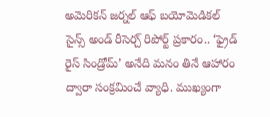అమెరికన్ జర్నల్ ఆఫ్ బయోమెడికల్ సైన్స్ అండ్ రీసెర్చ్ రిపోర్ట్ ప్రకారం.. ‘ఫ్రైడ్ రైస్ సిండ్రోమ్’ అనేది మనం తినే ఆహారం ద్వారా సంక్రమించే వ్యాధి. ముఖ్యంగా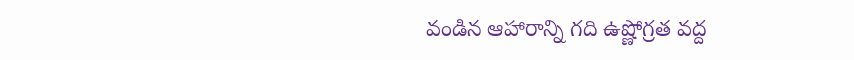వండిన ఆహారాన్ని గది ఉష్ణోగ్రత వద్ద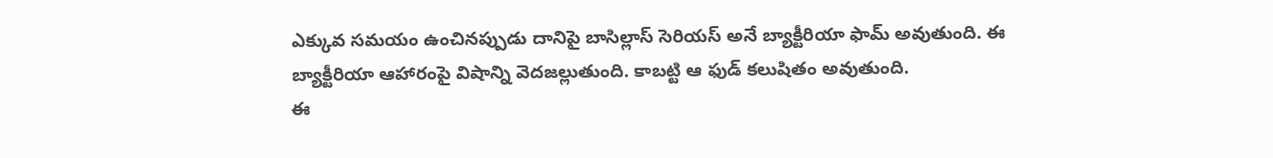ఎక్కువ సమయం ఉంచినప్పుడు దానిపై బాసిల్లాస్ సెరియస్ అనే బ్యాక్టీరియా ఫామ్ అవుతుంది. ఈ బ్యాక్టీరియా ఆహారంపై విషాన్ని వెదజల్లుతుంది. కాబట్టి ఆ ఫుడ్ కలుషితం అవుతుంది.
ఈ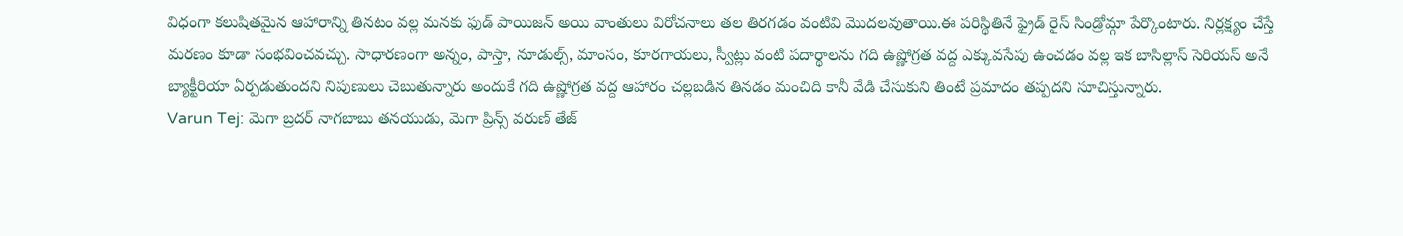విధంగా కలుషితమైన ఆహారాన్ని తినటం వల్ల మనకు ఫుడ్ పాయిజన్ అయి వాంతులు విరోచనాలు తల తిరగడం వంటివి మొదలవుతాయి.ఈ పరిస్థితినే ఫ్రైడ్ రైస్ సిండ్రోమ్గా పేర్కొంటారు. నిర్లక్ష్యం చేస్తే మరణం కూడా సంభవించవచ్చు. సాధారణంగా అన్నం, పాస్తా, నూడుల్స్, మాంసం, కూరగాయలు, స్వీట్లు వంటి పదార్థాలను గది ఉష్ణోగ్రత వద్ద ఎక్కువసేపు ఉంచడం వల్ల ఇక బాసిల్లాస్ సెరియస్ అనే బ్యాక్టీరియా ఏర్పడుతుందని నిపుణులు చెబుతున్నారు అందుకే గది ఉష్ణోగ్రత వద్ద ఆహారం చల్లబడిన తినడం మంచిది కానీ వేడి చేసుకుని తింటే ప్రమాదం తప్పదని సూచిస్తున్నారు.
Varun Tej: మెగా బ్రదర్ నాగబాబు తనయుడు, మెగా ప్రిన్స్ వరుణ్ తేజ్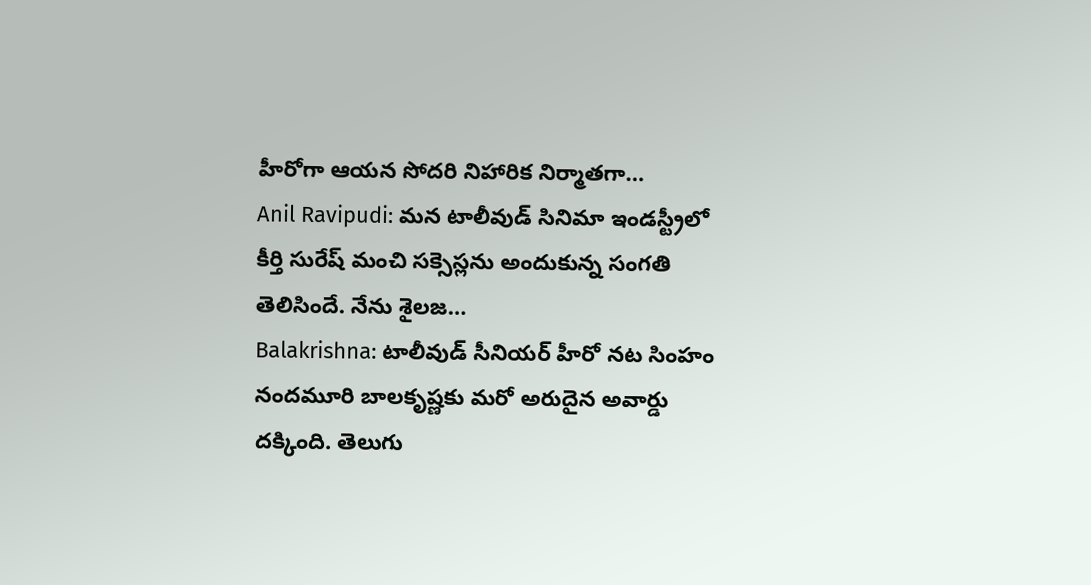హీరోగా ఆయన సోదరి నిహారిక నిర్మాతగా…
Anil Ravipudi: మన టాలీవుడ్ సినిమా ఇండస్ట్రీలో కీర్తి సురేష్ మంచి సక్సెస్లను అందుకున్న సంగతి తెలిసిందే. నేను శైలజ…
Balakrishna: టాలీవుడ్ సీనియర్ హీరో నట సింహం నందమూరి బాలకృష్ణకు మరో అరుదైన అవార్డు దక్కింది. తెలుగు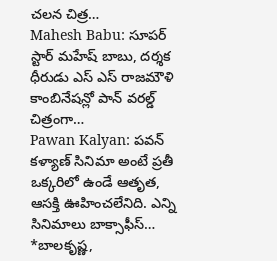చలన చిత్ర…
Mahesh Babu: సూపర్ స్టార్ మహేష్ బాబు, దర్శక ధీరుడు ఎస్ ఎస్ రాజమౌళి కాంబినేషన్లో పాన్ వరల్డ్ చిత్రంగా…
Pawan Kalyan: పవన్ కళ్యాణ్ సినిమా అంటే ప్రతీ ఒక్కరిలో ఉండే ఆతృత, ఆసక్తి ఊహించలేనిది. ఎన్ని సినిమాలు బాక్సాఫీస్…
*బాలకృష్ణ,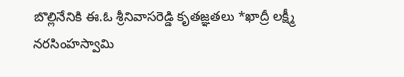బొల్లినేనికి ఈ.ఓ శ్రీనివాసరెడ్డి కృతజ్ఞతలు *ఖాద్రీ లక్ష్మీ నరసింహస్వామి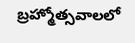బ్రహ్మోత్సవాలలో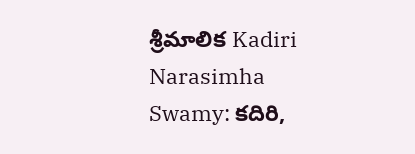శ్రీమాలిక Kadiri Narasimha Swamy: కదిరి,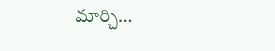మార్చి…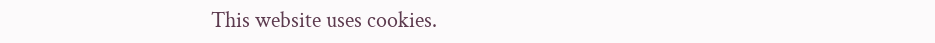This website uses cookies.